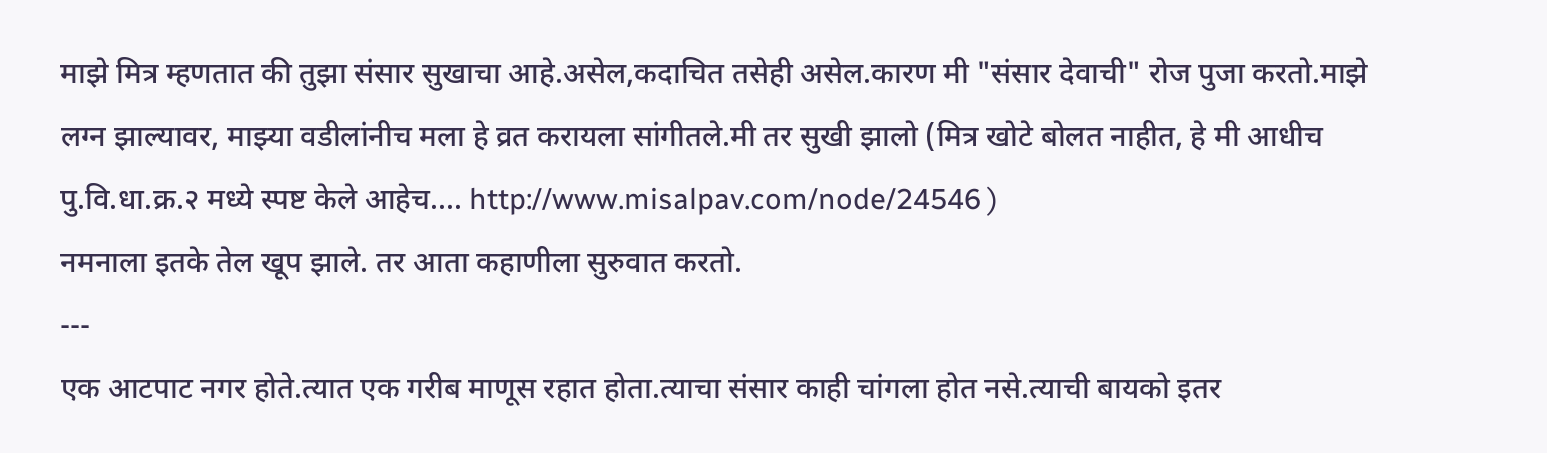माझे मित्र म्हणतात की तुझा संसार सुखाचा आहे.असेल,कदाचित तसेही असेल.कारण मी "संसार देवाची" रोज पुजा करतो.माझे लग्न झाल्यावर, माझ्या वडीलांनीच मला हे व्रत करायला सांगीतले.मी तर सुखी झालो (मित्र खोटे बोलत नाहीत, हे मी आधीच पु.वि.धा.क्र.२ मध्ये स्पष्ट केले आहेच.... http://www.misalpav.com/node/24546 )
नमनाला इतके तेल खूप झाले. तर आता कहाणीला सुरुवात करतो.
---
एक आटपाट नगर होते.त्यात एक गरीब माणूस रहात होता.त्याचा संसार काही चांगला होत नसे.त्याची बायको इतर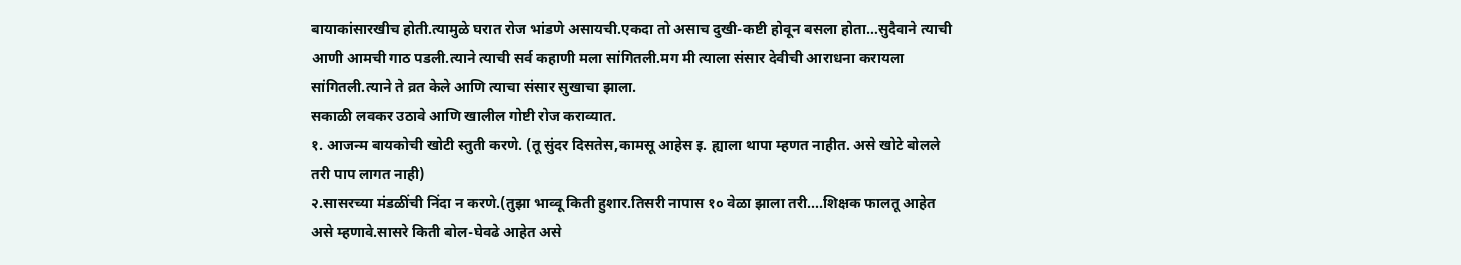बायाकांसारखीच होती.त्यामुळे घरात रोज भांडणे असायची.एकदा तो असाच दुखी-कष्टी होवून बसला होता…सुदैवाने त्याची आणी आमची गाठ पडली.त्याने त्याची सर्व कहाणी मला सांगितली.मग मी त्याला संसार देवीची आराधना करायला सांगितली.त्याने ते व्रत केले आणि त्याचा संसार सुखाचा झाला.
सकाळी लवकर उठावे आणि खालील गोष्टी रोज कराव्यात.
१. आजन्म बायकोची खोटी स्तुती करणे. (तू सुंदर दिसतेस,कामसू आहेस इ. ह्याला थापा म्हणत नाहीत. असे खोटे बोलले तरी पाप लागत नाही)
२.सासरच्या मंडळींची निंदा न करणे.(तुझा भाव्वू किती हुशार.तिसरी नापास १० वेळा झाला तरी....शिक्षक फालतू आहेत असे म्हणावे.सासरे किती बोल-घेवढे आहेत असे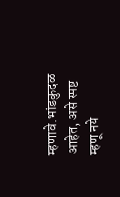म्हणावे.भांडकुदळ आहेत, असे स्पष्ट म्हणू नये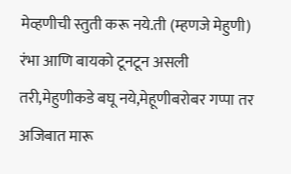मेव्हणीची स्तुती करू नये.ती (म्हणजे मेहुणी) रंभा आणि बायको टूनटून असली तरी,मेहुणीकडे बघू नये,मेहूणीबरोबर गप्पा तर अजिबात मारू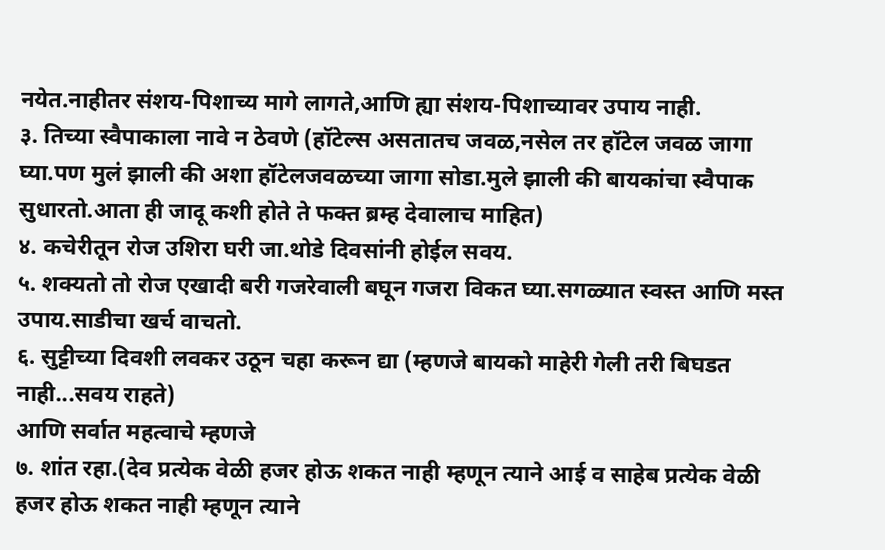नयेत.नाहीतर संशय-पिशाच्य मागे लागते,आणि ह्या संशय-पिशाच्यावर उपाय नाही.
३. तिच्या स्वैपाकाला नावे न ठेवणे (हॉटेल्स असतातच जवळ,नसेल तर हॉटेल जवळ जागा घ्या.पण मुलं झाली की अशा हॉटेलजवळच्या जागा सोडा.मुले झाली की बायकांचा स्वैपाक सुधारतो.आता ही जादू कशी होते ते फक्त ब्रम्ह देवालाच माहित)
४. कचेरीतून रोज उशिरा घरी जा.थोडे दिवसांनी होईल सवय.
५. शक्यतो तो रोज एखादी बरी गजरेवाली बघून गजरा विकत घ्या.सगळ्यात स्वस्त आणि मस्त उपाय.साडीचा खर्च वाचतो.
६. सुट्टीच्या दिवशी लवकर उठून चहा करून द्या (म्हणजे बायको माहेरी गेली तरी बिघडत नाही...सवय राहते)
आणि सर्वात महत्वाचे म्हणजे
७. शांत रहा.(देव प्रत्येक वेळी हजर होऊ शकत नाही म्हणून त्याने आई व साहेब प्रत्येक वेळी हजर होऊ शकत नाही म्हणून त्याने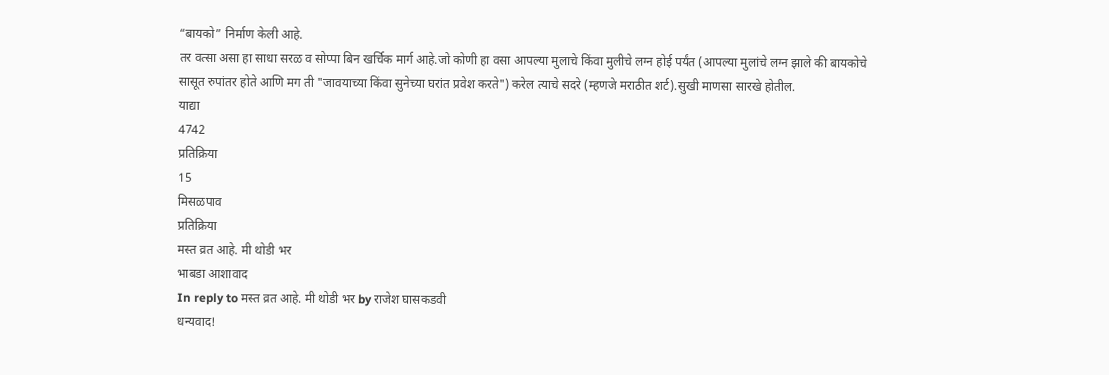“बायको” निर्माण केली आहे.
तर वत्सा असा हा साधा सरळ व सोप्पा बिन खर्चिक मार्ग आहे.जो कोणी हा वसा आपल्या मुलाचे किंवा मुलीचे लग्न होई पर्यंत (आपल्या मुलांचे लग्न झाले की बायकोचे सासूत रुपांतर होते आणि मग ती "जावयाच्या किंवा सुनेच्या घरांत प्रवेश करते") करेल त्याचे सदरे (म्हणजे मराठीत शर्ट).सुखी माणसा सारखे होतील.
याद्या
4742
प्रतिक्रिया
15
मिसळपाव
प्रतिक्रिया
मस्त व्रत आहे. मी थोडी भर
भाबडा आशावाद
In reply to मस्त व्रत आहे. मी थोडी भर by राजेश घासकडवी
धन्यवाद!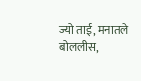ज्यो ताई, मनातले बोललीस,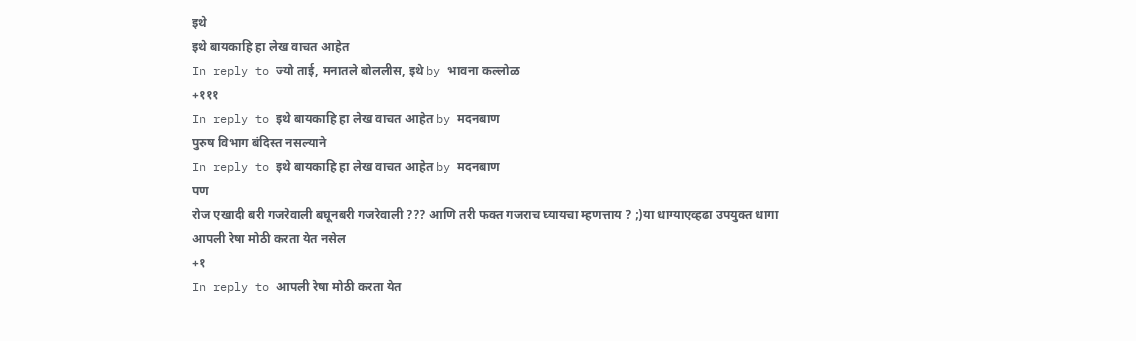इथे
इथे बायकाहि हा लेख वाचत आहेत
In reply to ज्यो ताई, मनातले बोललीस, इथे by भावना कल्लोळ
+१११
In reply to इथे बायकाहि हा लेख वाचत आहेत by मदनबाण
पुरुष विभाग बंदिस्त नसल्याने
In reply to इथे बायकाहि हा लेख वाचत आहेत by मदनबाण
पण
रोज एखादी बरी गजरेवाली बघूनबरी गजरेवाली ??? आणि तरी फक्त गजराच घ्यायचा म्हणत्ताय ? ;)या धाग्याएव्हढा उपयुक्त धागा
आपली रेषा मोठी करता येत नसेल
+१
In reply to आपली रेषा मोठी करता येत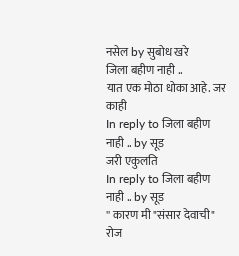नसेल by सुबोध खरे
जिला बहीण नाही ..
यात एक मोठा धोका आहे. जर काही
In reply to जिला बहीण नाही .. by सूड
जरी एकुलति
In reply to जिला बहीण नाही .. by सूड
'' कारण मी "संसार देवाची" रोज